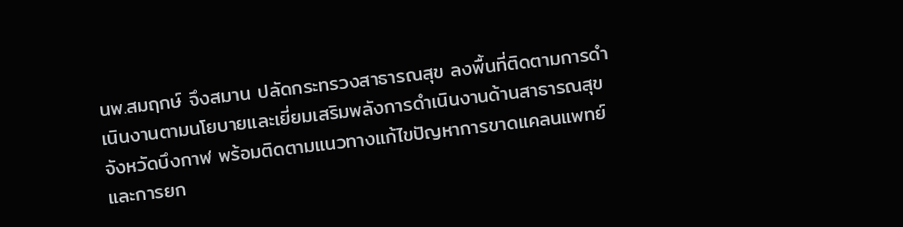นพ.สมฤกษ์ จึงสมาน ปลัดกระทรวงสาธารณสุข ลงพื้นที่ติดตามการดำเนินงานตามนโยบายและเยี่ยมเสริมพลังการดำเนินงานด้านสาธารณสุขจังหวัดบึงกาฬ พร้อมติดตามแนวทางแก้ไขปัญหาการขาดแคลนแพทย์และการยก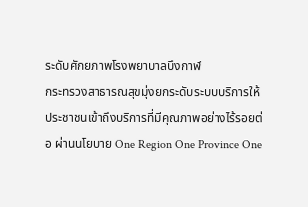ระดับศักยภาพโรงพยาบาลบึงกาฬ
กระทรวงสาธารณสุขมุ่งยกระดับระบบบริการให้ประชาชนเข้าถึงบริการที่มีคุณภาพอย่างไร้รอยต่อ ผ่านนโยบาย One Region One Province One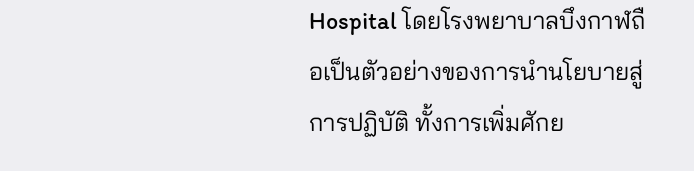Hospital โดยโรงพยาบาลบึงกาฬถือเป็นตัวอย่างของการนำนโยบายสู่การปฏิบัติ ทั้งการเพิ่มศักย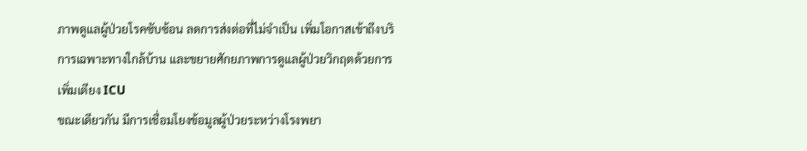ภาพดูแลผู้ป่วยโรคซับซ้อน ลดการส่งต่อที่ไม่จำเป็น เพิ่มโอกาสเข้าถึงบริการเฉพาะทางใกล้บ้าน และขยายศักยภาพการดูแลผู้ป่วยวิกฤตด้วยการเพิ่มเตียง ICU
ขณะเดียวกัน มีการเชื่อมโยงข้อมูลผู้ป่วยระหว่างโรงพยา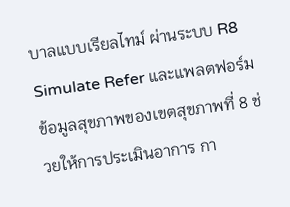บาลแบบเรียลไทม์ ผ่านระบบ R8 Simulate Refer และแพลตฟอร์มข้อมูลสุขภาพของเขตสุขภาพที่ 8 ช่วยให้การประเมินอาการ กา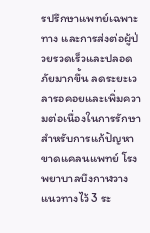รปรึกษาแพทย์เฉพาะทาง และการส่งต่อผู้ป่วยรวดเร็วและปลอดภัยมากขึ้น ลดระยะเวลารอคอยและเพิ่มความต่อเนื่องในการรักษา
สำหรับการแก้ปัญหาขาดแคลนแพทย์ โรงพยาบาลบึงกาฬวางแนวทางไว้ 3 ระ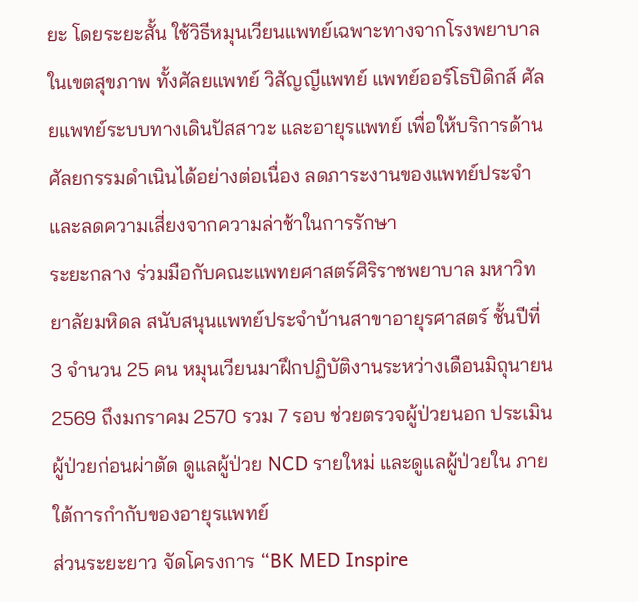ยะ โดยระยะสั้น ใช้วิธีหมุนเวียนแพทย์เฉพาะทางจากโรงพยาบาลในเขตสุขภาพ ทั้งศัลยแพทย์ วิสัญญีแพทย์ แพทย์ออร์โธปิดิกส์ ศัลยแพทย์ระบบทางเดินปัสสาวะ และอายุรแพทย์ เพื่อให้บริการด้านศัลยกรรมดำเนินได้อย่างต่อเนื่อง ลดภาระงานของแพทย์ประจำและลดความเสี่ยงจากความล่าช้าในการรักษา
ระยะกลาง ร่วมมือกับคณะแพทยศาสตร์ศิริราชพยาบาล มหาวิทยาลัยมหิดล สนับสนุนแพทย์ประจำบ้านสาขาอายุรศาสตร์ ชั้นปีที่ 3 จำนวน 25 คน หมุนเวียนมาฝึกปฏิบัติงานระหว่างเดือนมิถุนายน 2569 ถึงมกราคม 2570 รวม 7 รอบ ช่วยตรวจผู้ป่วยนอก ประเมินผู้ป่วยก่อนผ่าตัด ดูแลผู้ป่วย NCD รายใหม่ และดูแลผู้ป่วยใน ภายใต้การกำกับของอายุรแพทย์
ส่วนระยะยาว จัดโครงการ “BK MED Inspire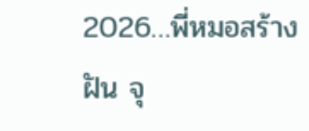2026…พี่หมอสร้างฝัน จุ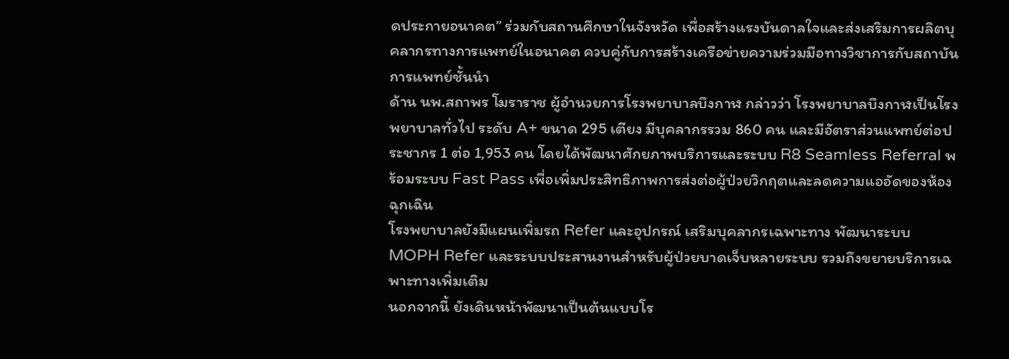ดประกายอนาคต” ร่วมกับสถานศึกษาในจังหวัด เพื่อสร้างแรงบันดาลใจและส่งเสริมการผลิตบุคลากรทางการแพทย์ในอนาคต ควบคู่กับการสร้างเครือข่ายความร่วมมือทางวิชาการกับสถาบันการแพทย์ชั้นนำ
ด้าน นพ.สถาพร โมราราช ผู้อำนวยการโรงพยาบาลบึงกาฬ กล่าวว่า โรงพยาบาลบึงกาฬเป็นโรงพยาบาลทั่วไป ระดับ A+ ขนาด 295 เตียง มีบุคลากรรวม 860 คน และมีอัตราส่วนแพทย์ต่อประชากร 1 ต่อ 1,953 คน โดยได้พัฒนาศักยภาพบริการและระบบ R8 Seamless Referral พร้อมระบบ Fast Pass เพื่อเพิ่มประสิทธิภาพการส่งต่อผู้ป่วยวิกฤตและลดความแออัดของห้องฉุกเฉิน
โรงพยาบาลยังมีแผนเพิ่มรถ Refer และอุปกรณ์ เสริมบุคลากรเฉพาะทาง พัฒนาระบบ MOPH Refer และระบบประสานงานสำหรับผู้ป่วยบาดเจ็บหลายระบบ รวมถึงขยายบริการเฉพาะทางเพิ่มเติม
นอกจากนี้ ยังเดินหน้าพัฒนาเป็นต้นแบบโร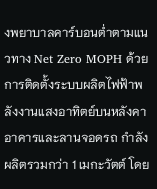งพยาบาลคาร์บอนต่ำตามแนวทาง Net Zero MOPH ด้วยการติดตั้งระบบผลิตไฟฟ้าพลังงานแสงอาทิตย์บนหลังคาอาคารและลานจอดรถ กำลังผลิตรวมกว่า 1 เมกะวัตต์ โดย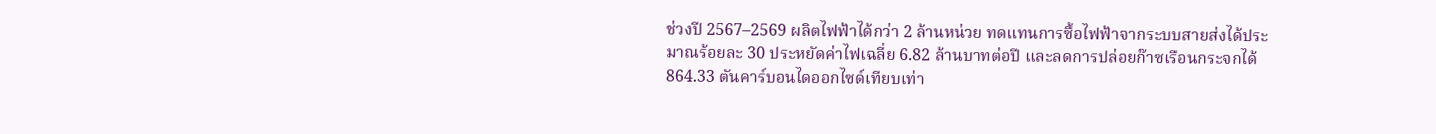ช่วงปี 2567–2569 ผลิตไฟฟ้าได้กว่า 2 ล้านหน่วย ทดแทนการซื้อไฟฟ้าจากระบบสายส่งได้ประมาณร้อยละ 30 ประหยัดค่าไฟเฉลี่ย 6.82 ล้านบาทต่อปี และลดการปล่อยก๊าซเรือนกระจกได้ 864.33 ตันคาร์บอนไดออกไซด์เทียบเท่า